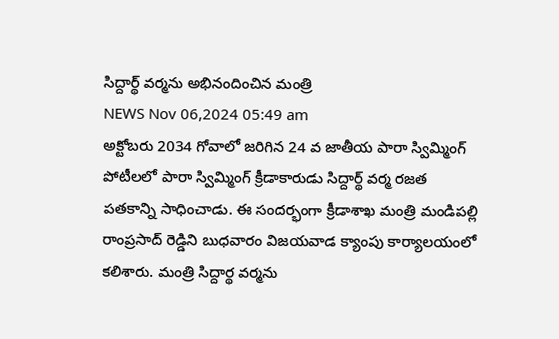సిద్దార్థ్ వర్మను అభినందించిన మంత్రి
NEWS Nov 06,2024 05:49 am
అక్టోబరు 2034 గోవాలో జరిగిన 24 వ జాతీయ పారా స్విమ్మింగ్ పోటీలలో పారా స్విమ్మింగ్ క్రీడాకారుడు సిద్దార్థ్ వర్మ రజత పతకాన్ని సాధించాడు. ఈ సందర్భంగా క్రీడాశాఖ మంత్రి మండిపల్లి రాంప్రసాద్ రెడ్డిని బుధవారం విజయవాడ క్యాంపు కార్యాలయంలో కలిశారు. మంత్రి సిద్దార్థ వర్మను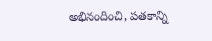అభినందించి, పతకాన్ని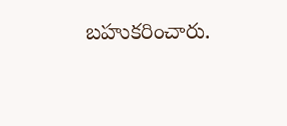బహుకరించారు.